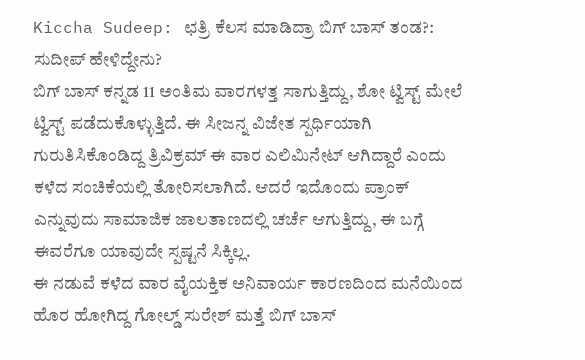Kiccha Sudeep: ಛತ್ರಿ ಕೆಲಸ ಮಾಡಿದ್ರಾ ಬಿಗ್ ಬಾಸ್ ತಂಡ?: ಸುದೀಪ್ ಹೇಳಿದ್ದೇನು?
ಬಿಗ್ ಬಾಸ್ ಕನ್ನಡ 11 ಅಂತಿಮ ವಾರಗಳತ್ತ ಸಾಗುತ್ತಿದ್ದು, ಶೋ ಟ್ವಿಸ್ಟ್ ಮೇಲೆ ಟ್ವಿಸ್ಟ್ ಪಡೆದುಕೊಳ್ಳುತ್ತಿದೆ. ಈ ಸೀಜನ್ನ ವಿಜೇತ ಸ್ಪರ್ಧಿಯಾಗಿ ಗುರುತಿಸಿಕೊಂಡಿದ್ದ ತ್ರಿವಿಕ್ರಮ್ ಈ ವಾರ ಎಲಿಮಿನೇಟ್ ಆಗಿದ್ದಾರೆ ಎಂದು ಕಳೆದ ಸಂಚಿಕೆಯಲ್ಲಿ ತೋರಿಸಲಾಗಿದೆ. ಆದರೆ ಇದೊಂದು ಪ್ರಾಂಕ್ ಎನ್ನುವುದು ಸಾಮಾಜಿಕ ಜಾಲತಾಣದಲ್ಲಿ ಚರ್ಚೆ ಆಗುತ್ತಿದ್ದು, ಈ ಬಗ್ಗೆ ಈವರೆಗೂ ಯಾವುದೇ ಸ್ಪಷ್ಟನೆ ಸಿಕ್ಕಿಲ್ಲ.
ಈ ನಡುವೆ ಕಳೆದ ವಾರ ವೈಯಕ್ತಿಕ ಅನಿವಾರ್ಯ ಕಾರಣದಿಂದ ಮನೆಯಿಂದ ಹೊರ ಹೋಗಿದ್ದ ಗೋಲ್ಡ್ ಸುರೇಶ್ ಮತ್ತೆ ಬಿಗ್ ಬಾಸ್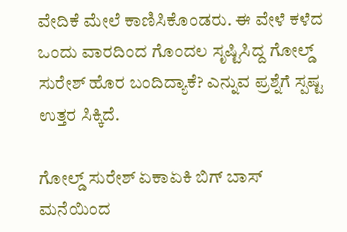ವೇದಿಕೆ ಮೇಲೆ ಕಾಣಿಸಿಕೊಂಡರು. ಈ ವೇಳೆ ಕಳೆದ ಒಂದು ವಾರದಿಂದ ಗೊಂದಲ ಸೃಷ್ಟಿಸಿದ್ದ ಗೋಲ್ಡ್ ಸುರೇಶ್ ಹೊರ ಬಂದಿದ್ಯಾಕೆ? ಎನ್ನುವ ಪ್ರಶ್ನೆಗೆ ಸ್ಪಷ್ಟ ಉತ್ತರ ಸಿಕ್ಕಿದೆ.

ಗೋಲ್ಡ್ ಸುರೇಶ್ ಏಕಾಏಕಿ ಬಿಗ್ ಬಾಸ್ ಮನೆಯಿಂದ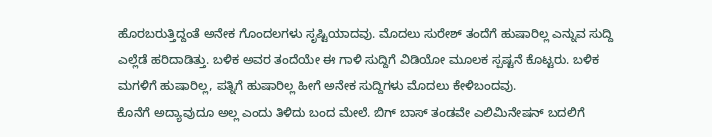ಹೊರಬರುತ್ತಿದ್ದಂತೆ ಅನೇಕ ಗೊಂದಲಗಳು ಸೃಷ್ಟಿಯಾದವು. ಮೊದಲು ಸುರೇಶ್ ತಂದೆಗೆ ಹುಷಾರಿಲ್ಲ ಎನ್ನುವ ಸುದ್ದಿ ಎಲ್ಲೆಡೆ ಹರಿದಾಡಿತ್ತು. ಬಳಿಕ ಅವರ ತಂದೆಯೇ ಈ ಗಾಳಿ ಸುದ್ದಿಗೆ ವಿಡಿಯೋ ಮೂಲಕ ಸ್ಪಷ್ಟನೆ ಕೊಟ್ಟರು. ಬಳಿಕ ಮಗಳಿಗೆ ಹುಷಾರಿಲ್ಲ, ಪತ್ನಿಗೆ ಹುಷಾರಿಲ್ಲ ಹೀಗೆ ಅನೇಕ ಸುದ್ದಿಗಳು ಮೊದಲು ಕೇಳಿಬಂದವು.
ಕೊನೆಗೆ ಅದ್ಯಾವುದೂ ಅಲ್ಲ ಎಂದು ತಿಳಿದು ಬಂದ ಮೇಲೆ. ಬಿಗ್ ಬಾಸ್ ತಂಡವೇ ಎಲಿಮಿನೇಷನ್ ಬದಲಿಗೆ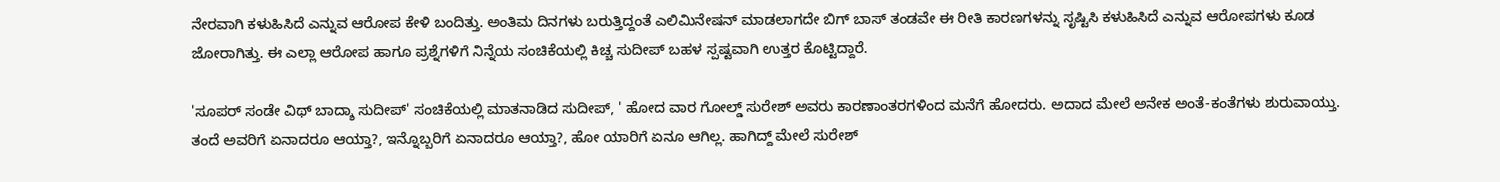ನೇರವಾಗಿ ಕಳುಹಿಸಿದೆ ಎನ್ನುವ ಆರೋಪ ಕೇಳಿ ಬಂದಿತ್ತು. ಅಂತಿಮ ದಿನಗಳು ಬರುತ್ತಿದ್ದಂತೆ ಎಲಿಮಿನೇಷನ್ ಮಾಡಲಾಗದೇ ಬಿಗ್ ಬಾಸ್ ತಂಡವೇ ಈ ರೀತಿ ಕಾರಣಗಳನ್ನು ಸೃಷ್ಟಿಸಿ ಕಳುಹಿಸಿದೆ ಎನ್ನುವ ಆರೋಪಗಳು ಕೂಡ ಜೋರಾಗಿತ್ತು. ಈ ಎಲ್ಲಾ ಆರೋಪ ಹಾಗೂ ಪ್ರಶ್ನೆಗಳಿಗೆ ನಿನ್ನೆಯ ಸಂಚಿಕೆಯಲ್ಲಿ ಕಿಚ್ಚ ಸುದೀಪ್ ಬಹಳ ಸ್ಪಷ್ಟವಾಗಿ ಉತ್ತರ ಕೊಟ್ಟಿದ್ದಾರೆ.

'ಸೂಪರ್ ಸಂಡೇ ವಿಥ್ ಬಾದ್ಶಾ ಸುದೀಪ್' ಸಂಚಿಕೆಯಲ್ಲಿ ಮಾತನಾಡಿದ ಸುದೀಪ್, ' ಹೋದ ವಾರ ಗೋಲ್ಡ್ ಸುರೇಶ್ ಅವರು ಕಾರಣಾಂತರಗಳಿಂದ ಮನೆಗೆ ಹೋದರು. ಅದಾದ ಮೇಲೆ ಅನೇಕ ಅಂತೆ-ಕಂತೆಗಳು ಶುರುವಾಯ್ತು. ತಂದೆ ಅವರಿಗೆ ಏನಾದರೂ ಆಯ್ತಾ?, ಇನ್ನೊಬ್ಬರಿಗೆ ಏನಾದರೂ ಆಯ್ತಾ?, ಹೋ ಯಾರಿಗೆ ಏನೂ ಆಗಿಲ್ಲ. ಹಾಗಿದ್ದ್ ಮೇಲೆ ಸುರೇಶ್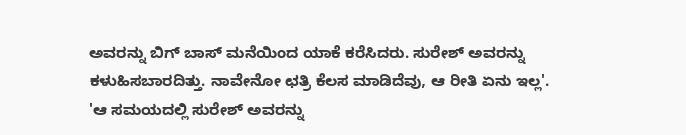ಅವರನ್ನು ಬಿಗ್ ಬಾಸ್ ಮನೆಯಿಂದ ಯಾಕೆ ಕರೆಸಿದರು. ಸುರೇಶ್ ಅವರನ್ನು ಕಳುಹಿಸಬಾರದಿತ್ತು. ನಾವೇನೋ ಛತ್ರಿ ಕೆಲಸ ಮಾಡಿದೆವು, ಆ ರೀತಿ ಏನು ಇಲ್ಲ'.
'ಆ ಸಮಯದಲ್ಲಿ ಸುರೇಶ್ ಅವರನ್ನು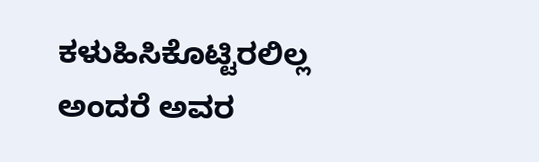ಕಳುಹಿಸಿಕೊಟ್ಟಿರಲಿಲ್ಲ ಅಂದರೆ ಅವರ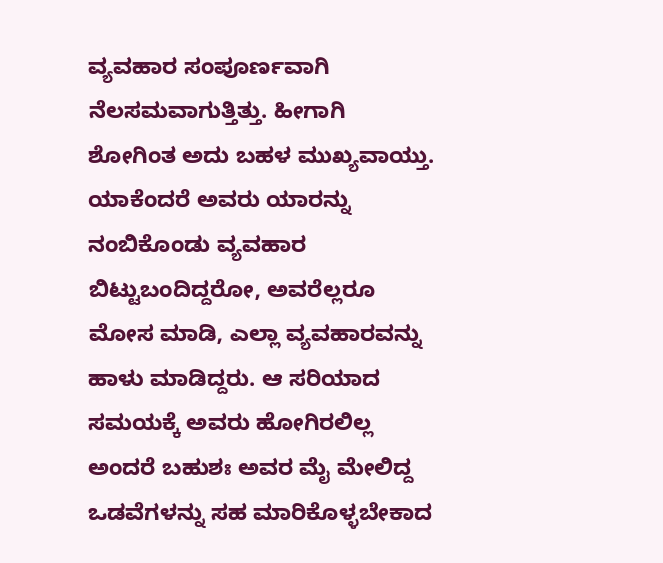ವ್ಯವಹಾರ ಸಂಪೂರ್ಣವಾಗಿ ನೆಲಸಮವಾಗುತ್ತಿತ್ತು. ಹೀಗಾಗಿ ಶೋಗಿಂತ ಅದು ಬಹಳ ಮುಖ್ಯವಾಯ್ತು. ಯಾಕೆಂದರೆ ಅವರು ಯಾರನ್ನು ನಂಬಿಕೊಂಡು ವ್ಯವಹಾರ ಬಿಟ್ಟುಬಂದಿದ್ದರೋ, ಅವರೆಲ್ಲರೂ ಮೋಸ ಮಾಡಿ, ಎಲ್ಲಾ ವ್ಯವಹಾರವನ್ನು ಹಾಳು ಮಾಡಿದ್ದರು. ಆ ಸರಿಯಾದ ಸಮಯಕ್ಕೆ ಅವರು ಹೋಗಿರಲಿಲ್ಲ ಅಂದರೆ ಬಹುಶಃ ಅವರ ಮೈ ಮೇಲಿದ್ದ ಒಡವೆಗಳನ್ನು ಸಹ ಮಾರಿಕೊಳ್ಳಬೇಕಾದ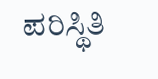ಪರಿಸ್ಥಿತಿ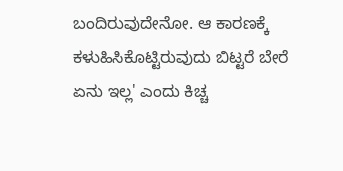ಬಂದಿರುವುದೇನೋ. ಆ ಕಾರಣಕ್ಕೆ ಕಳುಹಿಸಿಕೊಟ್ಟಿರುವುದು ಬಿಟ್ಟರೆ ಬೇರೆ ಏನು ಇಲ್ಲ' ಎಂದು ಕಿಚ್ಚ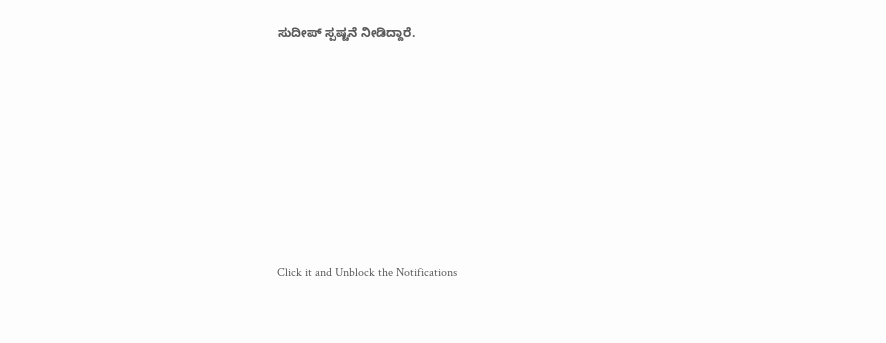ಸುದೀಪ್ ಸ್ಪಷ್ಟನೆ ನೀಡಿದ್ದಾರೆ.












Click it and Unblock the Notifications